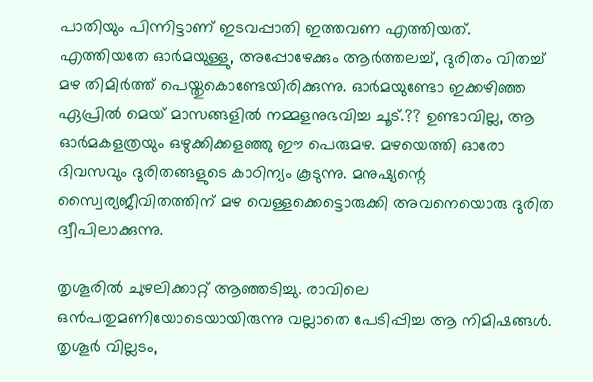പാതിയും പിന്നിട്ടാണ് ഇടവപ്പാതി ഇത്തവണ എത്തിയത്. എത്തിയതേ ഓര്‍മയുള്ളു, അപ്പോഴേക്കും ആര്‍ത്തലച്ച്, ദുരിതം വിതച്ച് മഴ തിമിര്‍ത്ത് പെയ്തുകൊണ്ടേയിരിക്കുന്നു. ഓര്‍മയുണ്ടോ ഇക്കഴിഞ്ഞ ഏപ്രില്‍ മെയ് മാസങ്ങളില്‍ നമ്മളനുഭവിച്ച ചൂട്.?? ഉണ്ടാവില്ല, ആ ഓര്‍മകളത്രയും ഒഴുക്കിക്കളഞ്ഞു ഈ പെരുമഴ. മഴയെത്തി ഓരോ ദിവസവും ദുരിതങ്ങളുടെ കാഠിന്യം കൂടുന്നു. മനുഷ്യന്റെ സ്വൈര്യജീവിതത്തിന് മഴ വെള്ളക്കെട്ടൊരുക്കി അവനെയൊരു ദുരിത ദ്വീപിലാക്കുന്നു.

തൃശൂരില്‍ ചുഴലിക്കാറ്റ് ആഞ്ഞടിച്ചു. രാവിലെ ഒന്‍പതുമണിയോടെയായിരുന്നു വല്ലാതെ പേടിപ്പിച്ച ആ നിമിഷങ്ങള്‍. തൃശൂര്‍ വില്ലടം,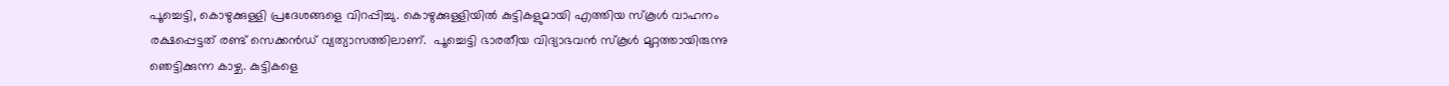പൂച്ചെട്ടി, കൊഴുക്കുള്ളി പ്രദേശങ്ങളെ വിറപ്പിച്ചു. കൊഴുക്കുള്ളിയിൽ കുട്ടികളുമായി എത്തിയ സ്കൂൾ വാഹനം രക്ഷപ്പെട്ടത് രണ്ട് സെക്കൻഡ് വ്യത്യാസത്തിലാണ്.  പൂച്ചെട്ടി ഭാരതീയ വിദ്യാഭവന്‍ സ്കൂള്‍ മുറ്റത്തായിരുന്നു ഞെട്ടിക്കുന്ന കാഴ്ച. കുട്ടികളെ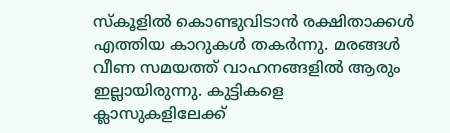സ്കൂളില്‍ കൊണ്ടുവിടാന്‍ രക്ഷിതാക്കള്‍ എത്തിയ കാറുകള്‍ തകര്‍ന്നു. മരങ്ങള്‍ വീണ സമയത്ത് വാഹനങ്ങളില്‍ ആരും ഇല്ലായിരുന്നു. കുട്ടികളെ ക്ലാസുകളിലേക്ക്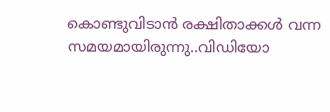കൊണ്ടുവിടാന്‍ രക്ഷിതാക്കള്‍ വന്ന സമയമായിരുന്നു..വിഡിയോ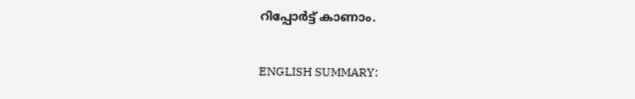റിപ്പോര്‍ട്ട് കാണാം.

ENGLISH SUMMARY: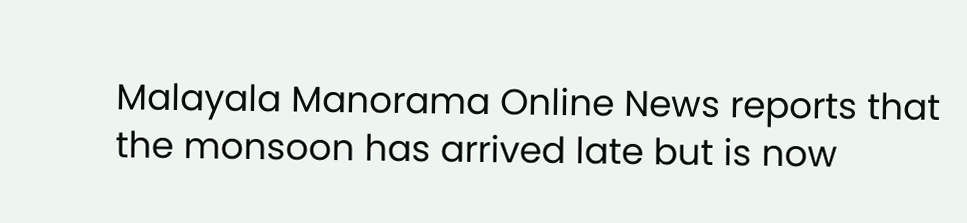Malayala Manorama Online News reports that the monsoon has arrived late but is now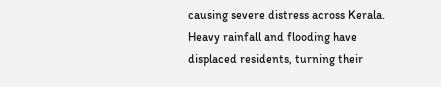causing severe distress across Kerala. Heavy rainfall and flooding have displaced residents, turning their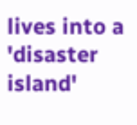lives into a 'disaster island'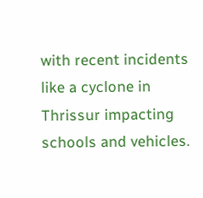with recent incidents like a cyclone in Thrissur impacting schools and vehicles.